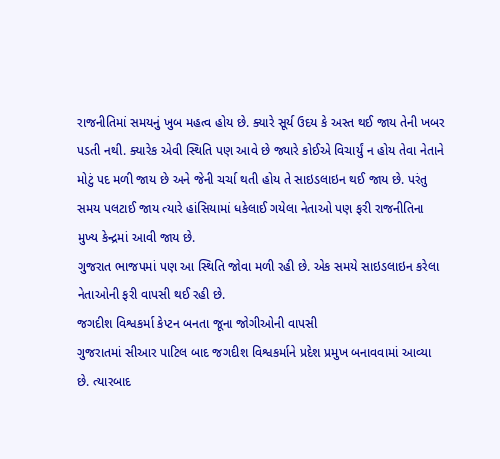રાજનીતિમાં સમયનું ખુબ મહત્વ હોય છે. ક્યારે સૂર્ય ઉદય કે અસ્ત થઈ જાય તેની ખબર પડતી નથી. ક્યારેક એવી સ્થિતિ પણ આવે છે જ્યારે કોઈએ વિચાર્યું ન હોય તેવા નેતાને મોટું પદ મળી જાય છે અને જેની ચર્ચા થતી હોય તે સાઇડલાઇન થઈ જાય છે. પરંતુ સમય પલટાઈ જાય ત્યારે હાંસિયામાં ધકેલાઈ ગયેલા નેતાઓ પણ ફરી રાજનીતિના મુખ્ય કેન્દ્રમાં આવી જાય છે.
ગુજરાત ભાજપમાં પણ આ સ્થિતિ જોવા મળી રહી છે. એક સમયે સાઇડલાઇન કરેલા નેતાઓની ફરી વાપસી થઈ રહી છે.
જગદીશ વિશ્વકર્મા કેપ્ટન બનતા જૂના જોગીઓની વાપસી
ગુજરાતમાં સીઆર પાટિલ બાદ જગદીશ વિશ્વકર્માને પ્રદેશ પ્રમુખ બનાવવામાં આવ્યા છે. ત્યારબાદ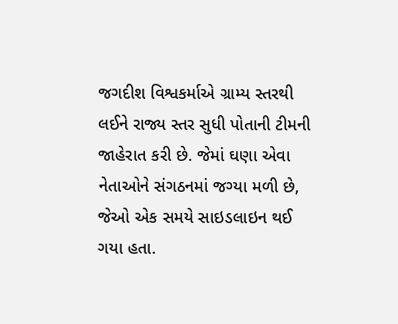જગદીશ વિશ્વકર્માએ ગ્રામ્ય સ્તરથી લઈને રાજ્ય સ્તર સુધી પોતાની ટીમની જાહેરાત કરી છે. જેમાં ઘણા એવા નેતાઓને સંગઠનમાં જગ્યા મળી છે, જેઓ એક સમયે સાઇડલાઇન થઈ ગયા હતા.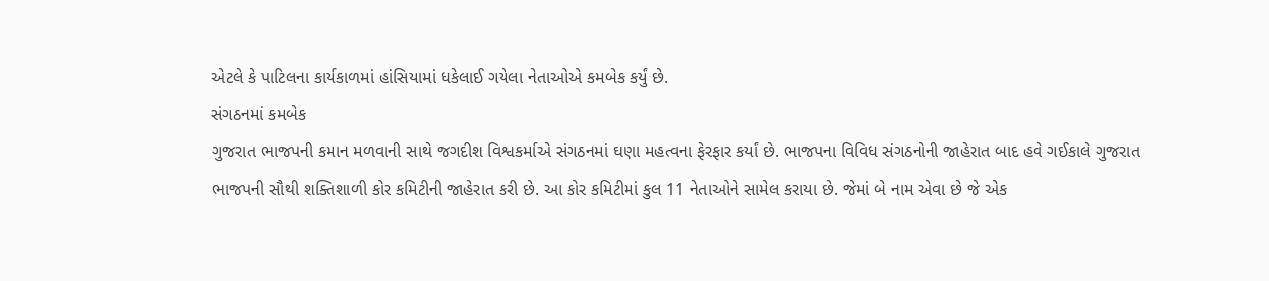એટલે કે પાટિલના કાર્યકાળમાં હાંસિયામાં ધકેલાઈ ગયેલા નેતાઓએ કમબેક કર્યું છે.
સંગઠનમાં કમબેક
ગુજરાત ભાજપની કમાન મળવાની સાથે જગદીશ વિશ્વકર્માએ સંગઠનમાં ઘણા મહત્વના ફેરફાર કર્યાં છે. ભાજપના વિવિધ સંગઠનોની જાહેરાત બાદ હવે ગઈકાલે ગુજરાત ભાજપની સૌથી શક્તિશાળી કોર કમિટીની જાહેરાત કરી છે. આ કોર કમિટીમાં કુલ 11 નેતાઓને સામેલ કરાયા છે. જેમાં બે નામ એવા છે જે એક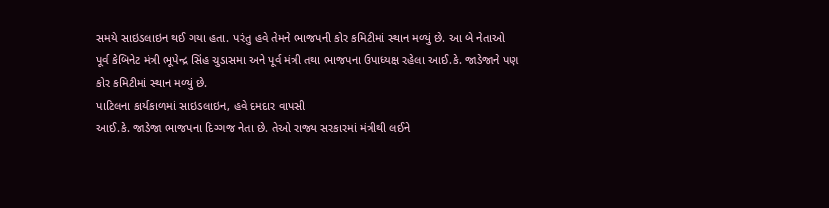સમયે સાઇડલાઇન થઈ ગયા હતા. પરંતુ હવે તેમને ભાજપની કોર કમિટીમાં સ્થાન મળ્યું છે. આ બે નેતાઓ પૂર્વ કેબિનેટ મંત્રી ભૂપેન્દ્ર સિંહ ચુડાસમા અને પૂર્વ મંત્રી તથા ભાજપના ઉપાધ્યક્ષ રહેલા આઈ.કે. જાડેજાને પણ કોર કમિટીમાં સ્થાન મળ્યું છે.
પાટિલના કાર્યકાળમાં સાઇડલાઇન, હવે દમદાર વાપસી
આઈ.કે. જાડેજા ભાજપના દિગ્ગજ નેતા છે. તેઓ રાજ્ય સરકારમાં મંત્રીથી લઈને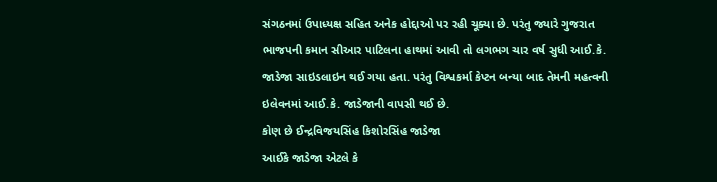સંગઠનમાં ઉપાધ્યક્ષ સહિત અનેક હોદ્દાઓ પર રહી ચૂક્યા છે. પરંતુ જ્યારે ગુજરાત ભાજપની કમાન સીઆર પાટિલના હાથમાં આવી તો લગભગ ચાર વર્ષ સુધી આઈ.કે. જાડેજા સાઇડલાઇન થઈ ગયા હતા. પરંતુ વિશ્વકર્મા કેપ્ટન બન્યા બાદ તેમની મહત્વની ઇલેવનમાં આઈ.કે. જાડેજાની વાપસી થઈ છે.
કોણ છે ઈન્દ્રવિજયસિંહ કિશોરસિંહ જાડેજા
આઈકે જાડેજા એટલે કે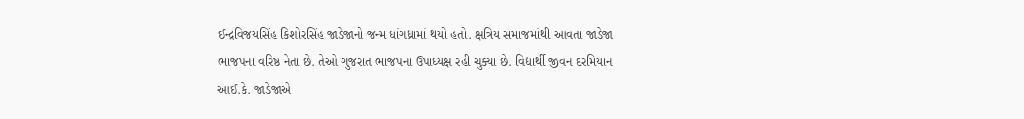ઈન્દ્રવિજયસિંહ કિશોરસિંહ જાડેજાનો જન્મ ધાંગધ્રામાં થયો હતો. ક્ષત્રિય સમાજમાંથી આવતા જાડેજા ભાજપના વરિષ્ઠ નેતા છે. તેઓ ગુજરાત ભાજપના ઉપાધ્યક્ષ રહી ચુક્યા છે. વિદ્યાર્થી જીવન દરમિયાન આઈ.કે. જાડેજાએ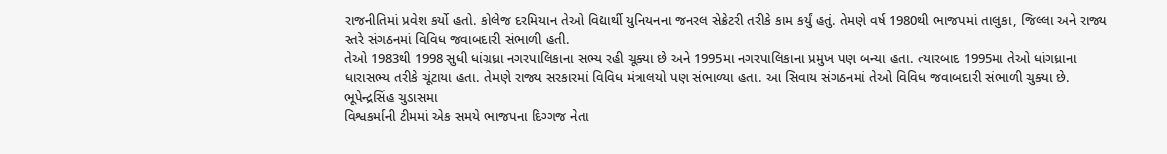રાજનીતિમાં પ્રવેશ કર્યો હતો. કોલેજ દરમિયાન તેઓ વિદ્યાર્થી યુનિયનના જનરલ સેક્રેટરી તરીકે કામ કર્યું હતું. તેમણે વર્ષ 1980થી ભાજપમાં તાલુકા, જિલ્લા અને રાજ્ય સ્તરે સંગઠનમાં વિવિધ જવાબદારી સંભાળી હતી.
તેઓ 1983થી 1998 સુધી ધાંગ્રધ્રા નગરપાલિકાના સભ્ય રહી ચૂક્યા છે અને 1995મા નગરપાલિકાના પ્રમુખ પણ બન્યા હતા. ત્યારબાદ 1995મા તેઓ ધાંગધ્રાના ધારાસભ્ય તરીકે ચૂંટાયા હતા. તેમણે રાજ્ય સરકારમાં વિવિધ મંત્રાલયો પણ સંભાળ્યા હતા. આ સિવાય સંગઠનમાં તેઓ વિવિધ જવાબદારી સંભાળી ચુક્યા છે.
ભૂપેન્દ્રસિંહ ચુડાસમા
વિશ્વકર્માની ટીમમાં એક સમયે ભાજપના દિગ્ગજ નેતા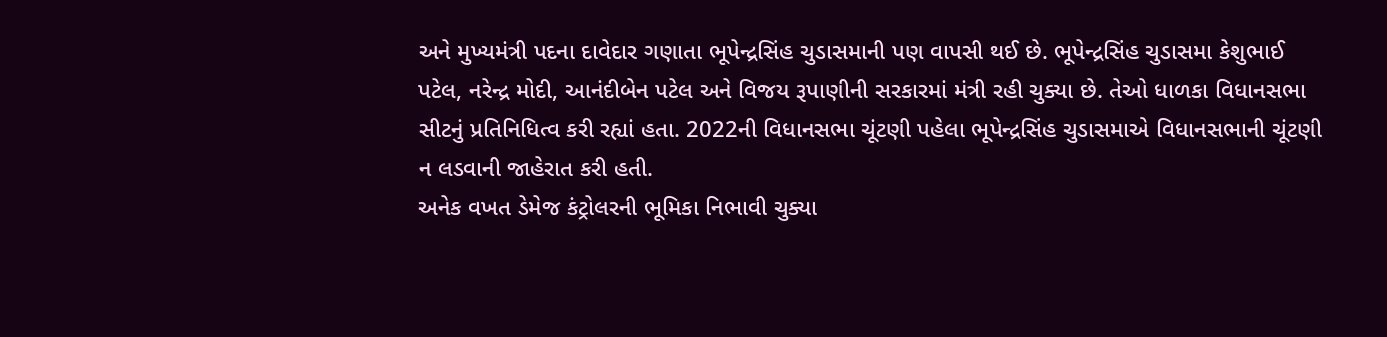અને મુખ્યમંત્રી પદના દાવેદાર ગણાતા ભૂપેન્દ્રસિંહ ચુડાસમાની પણ વાપસી થઈ છે. ભૂપેન્દ્રસિંહ ચુડાસમા કેશુભાઈ પટેલ, નરેન્દ્ર મોદી, આનંદીબેન પટેલ અને વિજય રૂપાણીની સરકારમાં મંત્રી રહી ચુક્યા છે. તેઓ ધાળકા વિધાનસભા સીટનું પ્રતિનિધિત્વ કરી રહ્યાં હતા. 2022ની વિધાનસભા ચૂંટણી પહેલા ભૂપેન્દ્રસિંહ ચુડાસમાએ વિધાનસભાની ચૂંટણી ન લડવાની જાહેરાત કરી હતી.
અનેક વખત ડેમેજ કંટ્રોલરની ભૂમિકા નિભાવી ચુક્યા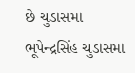છે ચુડાસમા
ભૂપેન્દ્રસિંહ ચુડાસમા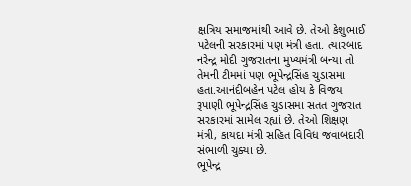ક્ષત્રિય સમાજમાંથી આવે છે. તેઓ કેશુભાઈ પટેલની સરકારમાં પણ મંત્રી હતા. ત્યારબાદ નરેન્દ્ર મોદી ગુજરાતના મુખ્યમંત્રી બન્યા તો તેમની ટીમમાં પણ ભૂપેન્દ્રસિંહ ચુડાસમા હતા.આનંદીબહેન પટેલ હોય કે વિજય રૂપાણી ભૂપેન્દ્રસિંહ ચુડાસમા સતત ગુજરાત સરકારમાં સામેલ રહ્યાં છે. તેઓ શિક્ષણ મંત્રી, કાયદા મંત્રી સહિત વિવિધ જવાબદારી સંભાળી ચુક્યા છે.
ભૂપેન્દ્ર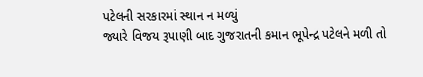પટેલની સરકારમાં સ્થાન ન મળ્યું
જ્યારે વિજય રૂપાણી બાદ ગુજરાતની કમાન ભૂપેન્દ્ર પટેલને મળી તો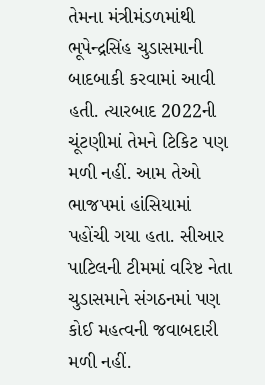તેમના મંત્રીમંડળમાંથી ભૂપેન્દ્રસિંહ ચુડાસમાની બાદબાકી કરવામાં આવી હતી. ત્યારબાદ 2022ની ચૂંટણીમાં તેમને ટિકિટ પણ મળી નહીં. આમ તેઓ ભાજપમાં હાંસિયામાં પહોંચી ગયા હતા. સીઆર પાટિલની ટીમમાં વરિષ્ટ નેતા ચુડાસમાને સંગઠનમાં પણ કોઈ મહત્વની જવાબદારી મળી નહીં.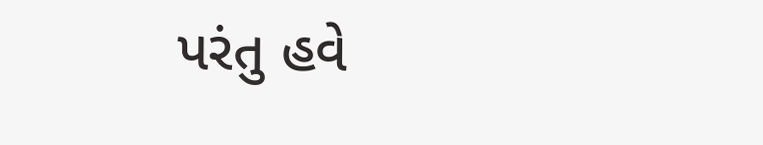પરંતુ હવે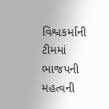વિશ્વકર્માની ટીમમાં ભાજપની મહત્વની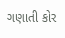ગણાતી કોર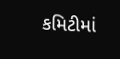કમિટીમાં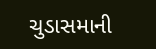ચુડાસમાની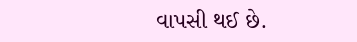વાપસી થઈ છે.